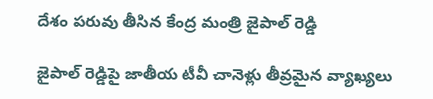దేశం పరువు తీసిన కేంద్ర మంత్రి జైపాల్ రెడ్డి

జైపాల్ రెడ్డిపై జాతీయ టీవీ చానెళ్లు తీవ్రమైన వ్యాఖ్యలు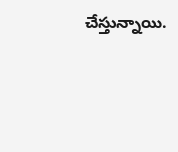చేస్తున్నాయి.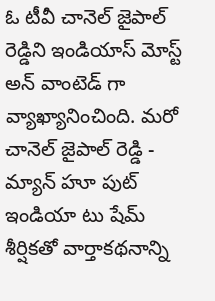ఓ టీవీ చానెల్ జైపాల్ రెడ్డిని ఇండియాస్ మోస్ట్ అన్ వాంటెడ్ గా వ్యాఖ్యానించింది. మరో చానెల్ జైపాల్ రెడ్డి - మ్యాన్ హూ పుట్ ఇండియా టు షేమ్ శీర్షికతో వార్తాకథనాన్ని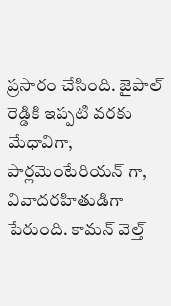ప్రసారం చేసింది. జైపాల్ రెడ్డికి ఇప్పటి వరకు మేధావిగా, పార్లమెంటేరియన్ గా, వివాదరహితుడిగా పేరుంది. కామన్ వెల్త్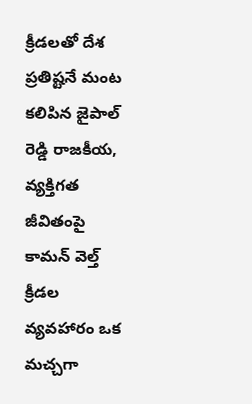క్రీడలతో దేశ ప్రతిష్టనే మంట కలిపిన జైపాల్ రెడ్డి రాజకీయ, వ్యక్తిగత జీవితంపై కామన్ వెల్త్ క్రీడల వ్యవహారం ఒక మచ్చగా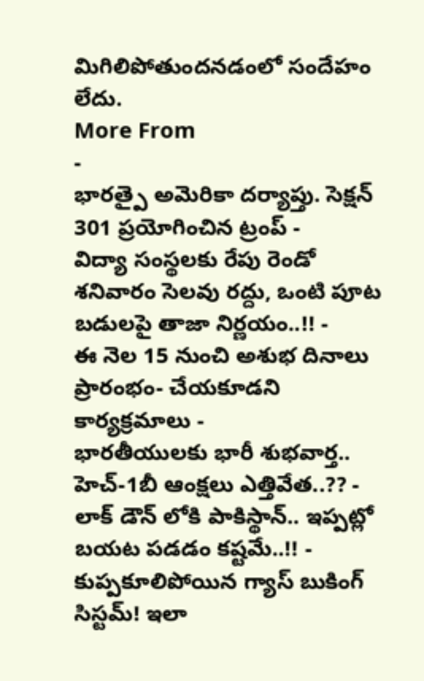మిగిలిపోతుందనడంలో సందేహం లేదు.
More From
-
భారత్పై అమెరికా దర్యాప్తు. సెక్షన్ 301 ప్రయోగించిన ట్రంప్ -
విద్యా సంస్థలకు రేపు రెండో శనివారం సెలవు రద్దు, ఒంటి పూట బడులపై తాజా నిర్ణయం..!! -
ఈ నెల 15 నుంచి అశుభ దినాలు ప్రారంభం- చేయకూడని కార్యక్రమాలు -
భారతీయులకు భారీ శుభవార్త.. హెచ్-1బీ ఆంక్షలు ఎత్తివేత..?? -
లాక్ డౌన్ లోకి పాకిస్థాన్.. ఇప్పట్లో బయట పడడం కష్టమే..!! -
కుప్పకూలిపోయిన గ్యాస్ బుకింగ్ సిస్టమ్! ఇలా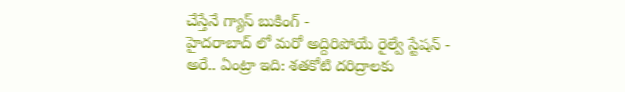చేస్తేనే గ్యాస్ బుకింగ్ -
హైదరాబాద్ లో మరో అద్దిరిపోయే రైల్వే స్టేషన్ -
అరే.. ఏంట్రా ఇది: శతకోటి దరిద్రాలకు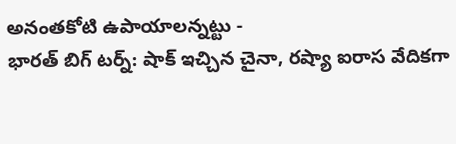అనంతకోటి ఉపాయాలన్నట్టు -
భారత్ బిగ్ టర్న్: షాక్ ఇచ్చిన చైనా, రష్యా ఐరాస వేదికగా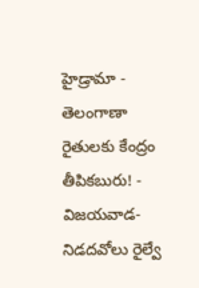హైడ్రామా -
తెలంగాణా రైతులకు కేంద్రం తీపికబురు! -
విజయవాడ- నిడదవోలు రైల్వే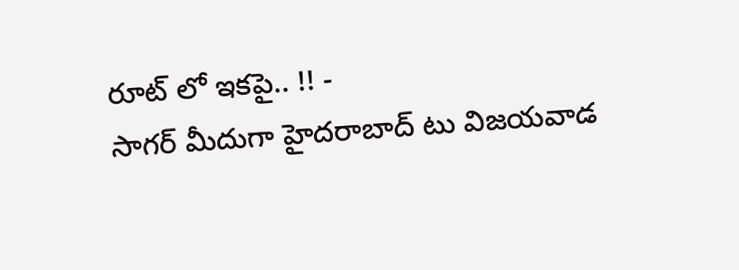రూట్ లో ఇకపై.. !! -
సాగర్ మీదుగా హైదరాబాద్ టు విజయవాడ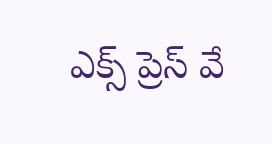ఎక్స్ ప్రెస్ వే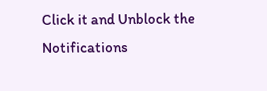Click it and Unblock the Notifications